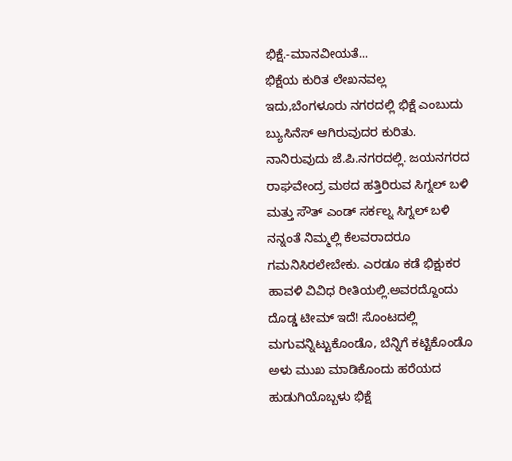ಭಿಕ್ಷೆ.-ಮಾನವೀಯತೆ...
ಭಿಕ್ಷೆಯ ಕುರಿತ ಲೇಖನವಲ್ಲ ಇದು,ಬೆಂಗಳೂರು ನಗರದಲ್ಲಿ ಭಿಕ್ಷೆ ಎಂಬುದು ಬ್ಯುಸಿನೆಸ್ ಆಗಿರುವುದರ ಕುರಿತು. ನಾನಿರುವುದು ಜೆ.ಪಿ.ನಗರದಲ್ಲಿ. ಜಯನಗರದ ರಾಘವೇಂದ್ರ ಮಠದ ಹತ್ತಿರಿರುವ ಸಿಗ್ನಲ್ ಬಳಿ ಮತ್ತು ಸೌತ್ ಎಂಡ್ ಸರ್ಕಲ್ನ ಸಿಗ್ನಲ್ ಬಳಿ ನನ್ನಂತೆ ನಿಮ್ಮಲ್ಲಿ ಕೆಲವರಾದರೂ ಗಮನಿಸಿರಲೇಬೇಕು. ಎರಡೂ ಕಡೆ ಭಿಕ್ಷುಕರ ಹಾವಳಿ ವಿವಿಧ ರೀತಿಯಲ್ಲಿ.ಅವರದ್ದೊಂದು ದೊಡ್ಡ ಟೀಮ್ ಇದೆ! ಸೊಂಟದಲ್ಲಿ ಮಗುವನ್ನಿಟ್ಟುಕೊಂಡೊ, ಬೆನ್ನಿಗೆ ಕಟ್ಟಿಕೊಂಡೊ ಅಳು ಮುಖ ಮಾಡಿಕೊಂದು ಹರೆಯದ ಹುಡುಗಿಯೊಬ್ಬಳು ಭಿಕ್ಷೆ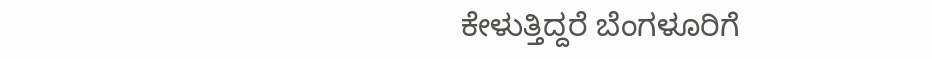ಕೇಳುತ್ತಿದ್ದರೆ ಬೆಂಗಳೂರಿಗೆ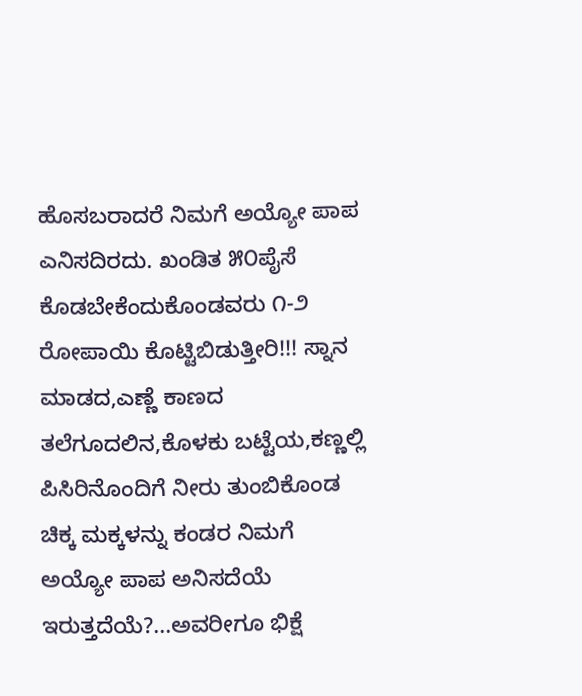ಹೊಸಬರಾದರೆ ನಿಮಗೆ ಅಯ್ಯೋ ಪಾಪ ಎನಿಸದಿರದು. ಖಂಡಿತ ೫೦ಪೈಸೆ ಕೊಡಬೇಕೆಂದುಕೊಂಡವರು ೧-೨ ರೋಪಾಯಿ ಕೊಟ್ಟಿಬಿಡುತ್ತೀರಿ!!! ಸ್ನಾನ ಮಾಡದ,ಎಣ್ಣೆ ಕಾಣದ ತಲೆಗೂದಲಿನ,ಕೊಳಕು ಬಟ್ಟೆಯ,ಕಣ್ಣಲ್ಲಿ ಪಿಸಿರಿನೊಂದಿಗೆ ನೀರು ತುಂಬಿಕೊಂಡ ಚಿಕ್ಕ ಮಕ್ಕಳನ್ನು ಕಂಡರ ನಿಮಗೆ ಅಯ್ಯೋ ಪಾಪ ಅನಿಸದೆಯೆ ಇರುತ್ತದೆಯೆ?...ಅವರೀಗೂ ಭಿಕ್ಷೆ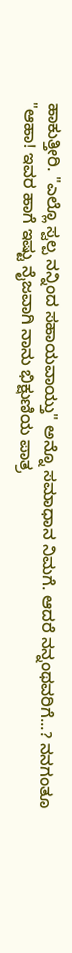ಹಾಕುತ್ತೀರಿ. "ಎಲ್ಲೊ ಸ್ವಲ್ಪ ನನ್ನಿಂದ ಸಹಾಯವಾಯ್ತು" ಅನ್ನೊ ಸಮಾಧಾನ ನಿಮಗೆ. ಆದರೆ ನನ್ನಂಥವರಿಗೆ...? ನನಗಂತೂ "ಆಹಾ! ಇವರ ಹಾಗೆ ಇಷ್ಟು ನೈಜವಾಗಿ ನಾನು ಭಿಕ್ಷುಣಿಯ ಪಾತ್ರ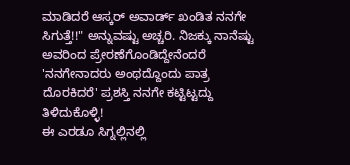ಮಾಡಿದರೆ ಆಸ್ಕರ್ ಅವಾರ್ಡ್ ಖಂಡಿತ ನನಗೇ ಸಿಗುತ್ತೆ!!" ಅನ್ನುವಷ್ಟು ಅಚ್ಚರಿ. ನಿಜಕ್ಕು ನಾನೆಷ್ಟು ಅವರಿಂದ ಪ್ರೇರಣೆಗೊಂಡಿದ್ದೇನೆಂದರೆ 'ನನಗೇನಾದರು ಅಂಥದ್ದೊಂದು ಪಾತ್ರ ದೊರಕಿದರೆ' ಪ್ರಶಸ್ತಿ ನನಗೇ ಕಟ್ಟಿಟ್ಟದ್ದು ತಿಳಿದುಕೊಳ್ಳಿ!
ಈ ಎರಡೂ ಸಿಗ್ನಲ್ಲಿನಲ್ಲಿ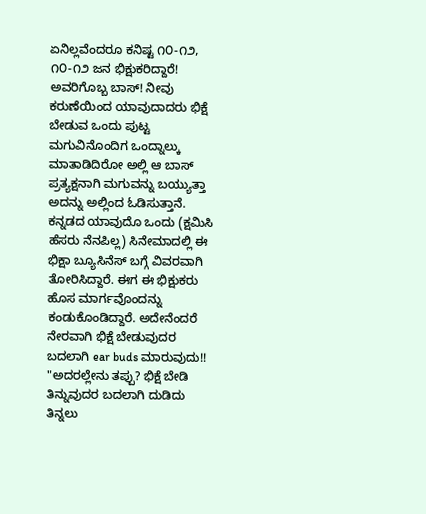ಏನಿಲ್ಲವೆಂದರೂ ಕನಿಷ್ಟ ೧೦-೧೨, ೧೦-೧೨ ಜನ ಭಿಕ್ಷುಕರಿದ್ದಾರೆ! ಅವರಿಗೊಬ್ಬ ಬಾಸ್! ನೀವು ಕರುಣೆಯಿಂದ ಯಾವುದಾದರು ಭಿಕ್ಷೆ ಬೇಡುವ ಒಂದು ಪುಟ್ಟ ಮಗುವಿನೊಂದಿಗ ಒಂದ್ನಾಲ್ಕು ಮಾತಾಡಿದಿರೋ ಅಲ್ಲಿ ಆ ಬಾಸ್ ಪ್ರತ್ಯಕ್ಷನಾಗಿ ಮಗುವನ್ನು ಬಯ್ಯುತ್ತಾ ಅದನ್ನು ಅಲ್ಲಿಂದ ಓಡಿಸುತ್ತಾನೆ. ಕನ್ನಡದ ಯಾವುದೊ ಒಂದು (ಕ್ಷಮಿಸಿ ಹೆಸರು ನೆನಪಿಲ್ಲ) ಸಿನೇಮಾದಲ್ಲಿ ಈ ಭಿಕ್ಷಾ ಬ್ಯೂಸಿನೆಸ್ ಬಗ್ಗೆ ವಿವರವಾಗಿ ತೋರಿಸಿದ್ದಾರೆ. ಈಗ ಈ ಭಿಕ್ಷುಕರು ಹೊಸ ಮಾರ್ಗವೊಂದನ್ನು ಕಂಡುಕೊಂಡಿದ್ದಾರೆ. ಅದೇನೆಂದರೆ ನೇರವಾಗಿ ಭಿಕ್ಷೆ ಬೇಡುವುದರ ಬದಲಾಗಿ ear buds ಮಾರುವುದು!! "ಅದರಲ್ಲೇನು ತಪ್ಪು? ಭಿಕ್ಷೆ ಬೇಡಿ ತಿನ್ನುವುದರ ಬದಲಾಗಿ ದುಡಿದು ತಿನ್ನಲು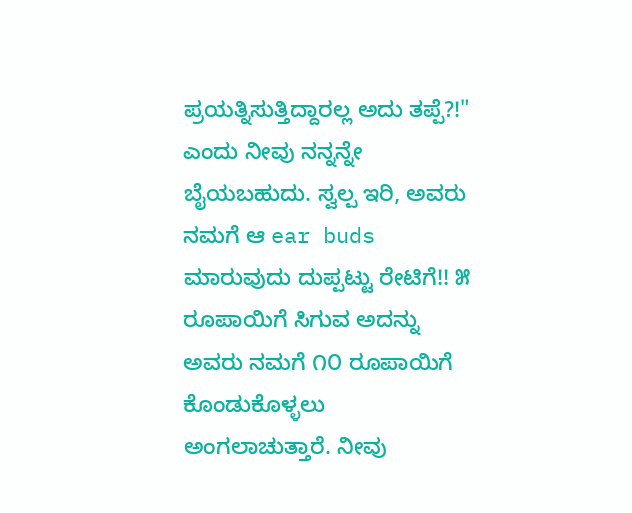ಪ್ರಯತ್ನಿಸುತ್ತಿದ್ದಾರಲ್ಲ ಅದು ತಪ್ಪೆ?!" ಎಂದು ನೀವು ನನ್ನನ್ನೇ ಬೈಯಬಹುದು. ಸ್ವಲ್ಪ ಇರಿ, ಅವರು ನಮಗೆ ಆ ear buds ಮಾರುವುದು ದುಪ್ಪಟ್ಟು ರೇಟಿಗೆ!! ೫ ರೂಪಾಯಿಗೆ ಸಿಗುವ ಅದನ್ನು ಅವರು ನಮಗೆ ೧೦ ರೂಪಾಯಿಗೆ ಕೊಂಡುಕೊಳ್ಳಲು ಅಂಗಲಾಚುತ್ತಾರೆ. ನೀವು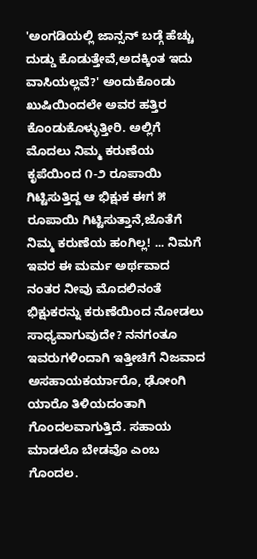'ಅಂಗಡಿಯಲ್ಲಿ ಜಾನ್ಸನ್ ಬಡ್ಗೆ ಹೆಚ್ಚು ದುಡ್ಡು ಕೊಡುತ್ತೇವೆ,ಅದಕ್ಕಿಂತ ಇದು ವಾಸಿಯಲ್ಲವೆ?' ಅಂದುಕೊಂಡು ಖುಷಿಯಿಂದಲೇ ಅವರ ಹತ್ತಿರ ಕೊಂಡುಕೊಳ್ಳುತ್ತೀರಿ. ಅಲ್ಲಿಗೆ ಮೊದಲು ನಿಮ್ಮ ಕರುಣೆಯ ಕೃಪೆಯಿಂದ ೧-೨ ರೂಪಾಯಿ ಗಿಟ್ಟಿಸುತ್ತಿದ್ದ ಆ ಭಿಕ್ಷುಕ ಈಗ ೫ ರೂಪಾಯಿ ಗಿಟ್ಟಿಸುತ್ತಾನೆ,ಜೊತೆಗೆ ನಿಮ್ಮ ಕರುಣೆಯ ಹಂಗಿಲ್ಲ! ... ನಿಮಗೆ ಇವರ ಈ ಮರ್ಮ ಅರ್ಥವಾದ ನಂತರ ನೀವು ಮೊದಲಿನಂತೆ ಭಿಕ್ಷುಕರನ್ನು ಕರುಣೆಯಿಂದ ನೋಡಲು ಸಾಧ್ಯವಾಗುವುದೇ? ನನಗಂತೂ ಇವರುಗಳಿಂದಾಗಿ ಇತ್ತೀಚಿಗೆ ನಿಜವಾದ ಅಸಹಾಯಕರ್ಯಾರೊ, ಢೋಂಗಿ ಯಾರೊ ತಿಳಿಯದಂತಾಗಿ ಗೊಂದಲವಾಗುತ್ತಿದೆ. ಸಹಾಯ ಮಾಡಲೊ ಬೇಡವೊ ಎಂಬ ಗೊಂದಲ.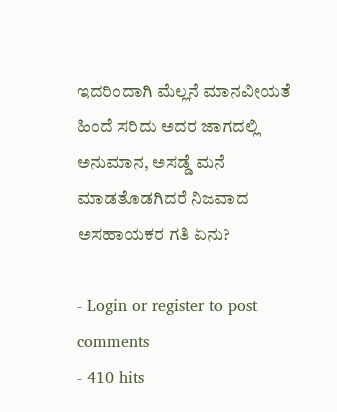ಇದರಿಂದಾಗಿ ಮೆಲ್ಲನೆ ಮಾನವೀಯತೆ ಹಿಂದೆ ಸರಿದು ಅದರ ಜಾಗದಲ್ಲಿ ಅನುಮಾನ, ಅಸಡ್ಡೆ ಮನೆ ಮಾಡತೊಡಗಿದರೆ ನಿಜವಾದ ಅಸಹಾಯಕರ ಗತಿ ಏನು?

- Login or register to post comments
- 410 hits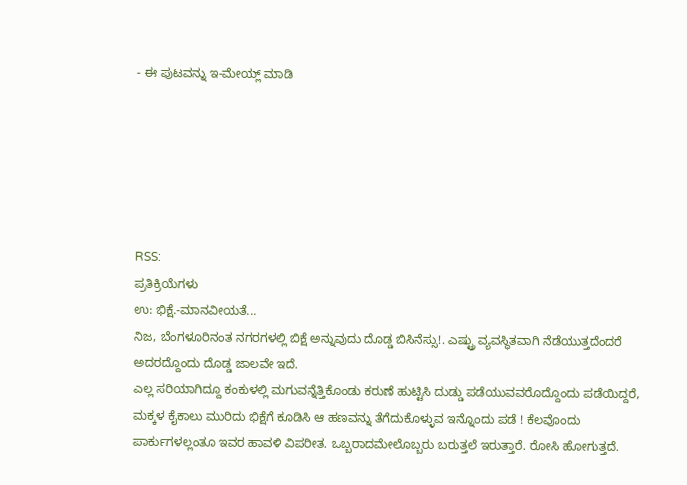- ಈ ಪುಟವನ್ನು ಇ-ಮೇಯ್ಲ್ ಮಾಡಿ






RSS:
ಪ್ರತಿಕ್ರಿಯೆಗಳು
ಉ: ಭಿಕ್ಷೆ.-ಮಾನವೀಯತೆ...
ನಿಜ, ಬೆಂಗಳೂರಿನಂತ ನಗರಗಳಲ್ಲಿ ಬಿಕ್ಷೆ ಅನ್ನುವುದು ದೊಡ್ಡ ಬಿಸಿನೆಸ್ಸು!. ಎಷ್ಟ್ರು ವ್ಯವಸ್ಥಿತವಾಗಿ ನೆಡೆಯುತ್ತದೆಂದರೆ ಅದರದ್ದೊಂದು ದೊಡ್ಡ ಜಾಲವೇ ಇದೆ.
ಎಲ್ಲ ಸರಿಯಾಗಿದ್ದೂ ಕಂಕುಳಲ್ಲಿ ಮಗುವನ್ನೆತ್ತಿಕೊಂಡು ಕರುಣೆ ಹುಟ್ಟಿಸಿ ದುಡ್ಡು ಪಡೆಯುವವರೊದ್ದೊಂದು ಪಡೆಯಿದ್ದರೆ, ಮಕ್ಕಳ ಕೈಕಾಲು ಮುರಿದು ಭಿಕ್ಷೆಗೆ ಕೂಡಿಸಿ ಆ ಹಣವನ್ನು ತೆಗೆದುಕೊಳ್ಳುವ ಇನ್ನೊಂದು ಪಡೆ ! ಕೆಲವೊಂದು ಪಾರ್ಕುಗಳಲ್ಲಂತೂ ಇವರ ಹಾವಳಿ ವಿಪರೀತ. ಒಬ್ಬರಾದಮೇಲೊಬ್ಬರು ಬರುತ್ತಲೆ ಇರುತ್ತಾರೆ. ರೋಸಿ ಹೋಗುತ್ತದೆ.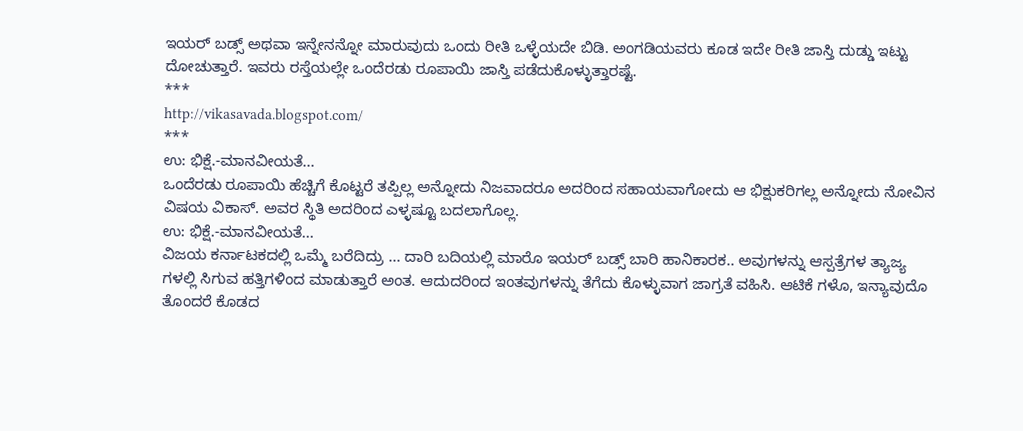ಇಯರ್ ಬಡ್ಸ್ ಅಥವಾ ಇನ್ನೇನನ್ನೋ ಮಾರುವುದು ಒಂದು ರೀತಿ ಒಳ್ಳೆಯದೇ ಬಿಡಿ. ಅಂಗಡಿಯವರು ಕೂಡ ಇದೇ ರೀತಿ ಜಾಸ್ತಿ ದುಡ್ಡು ಇಟ್ಟು ದೋಚುತ್ತಾರೆ. ಇವರು ರಸ್ತೆಯಲ್ಲೇ ಒಂದೆರಡು ರೂಪಾಯಿ ಜಾಸ್ತಿ ಪಡೆದುಕೊಳ್ಳುತ್ತಾರಷ್ಟೆ.
***
http://vikasavada.blogspot.com/
***
ಉ: ಭಿಕ್ಷೆ.-ಮಾನವೀಯತೆ...
ಒಂದೆರಡು ರೂಪಾಯಿ ಹೆಚ್ಚಿಗೆ ಕೊಟ್ಟರೆ ತಪ್ಪಿಲ್ಲ ಅನ್ನೋದು ನಿಜವಾದರೂ ಅದರಿಂದ ಸಹಾಯವಾಗೋದು ಆ ಭಿಕ್ಷುಕರಿಗಲ್ಲ ಅನ್ನೋದು ನೋವಿನ ವಿಷಯ ವಿಕಾಸ್. ಅವರ ಸ್ಥಿತಿ ಅದರಿಂದ ಎಳ್ಳಷ್ಟೂ ಬದಲಾಗೊಲ್ಲ.
ಉ: ಭಿಕ್ಷೆ.-ಮಾನವೀಯತೆ...
ವಿಜಯ ಕರ್ನಾಟಕದಲ್ಲಿ ಒಮ್ಮೆ ಬರೆದಿದ್ರು ... ದಾರಿ ಬದಿಯಲ್ಲಿ ಮಾರೊ ಇಯರ್ ಬಡ್ಸ್ ಬಾರಿ ಹಾನಿಕಾರಕ.. ಅವುಗಳನ್ನು ಆಸ್ಪತ್ರೆಗಳ ತ್ಯಾಜ್ಯ ಗಳಲ್ಲಿ ಸಿಗುವ ಹತ್ತಿಗಳಿಂದ ಮಾಡುತ್ತಾರೆ ಅಂತ. ಆದುದರಿಂದ ಇಂತವುಗಳನ್ನು ತೆಗೆದು ಕೊಳ್ಳುವಾಗ ಜಾಗ್ರತೆ ವಹಿಸಿ. ಆಟಿಕೆ ಗಳೊ, ಇನ್ಯಾವುದೊ ತೊಂದರೆ ಕೊಡದ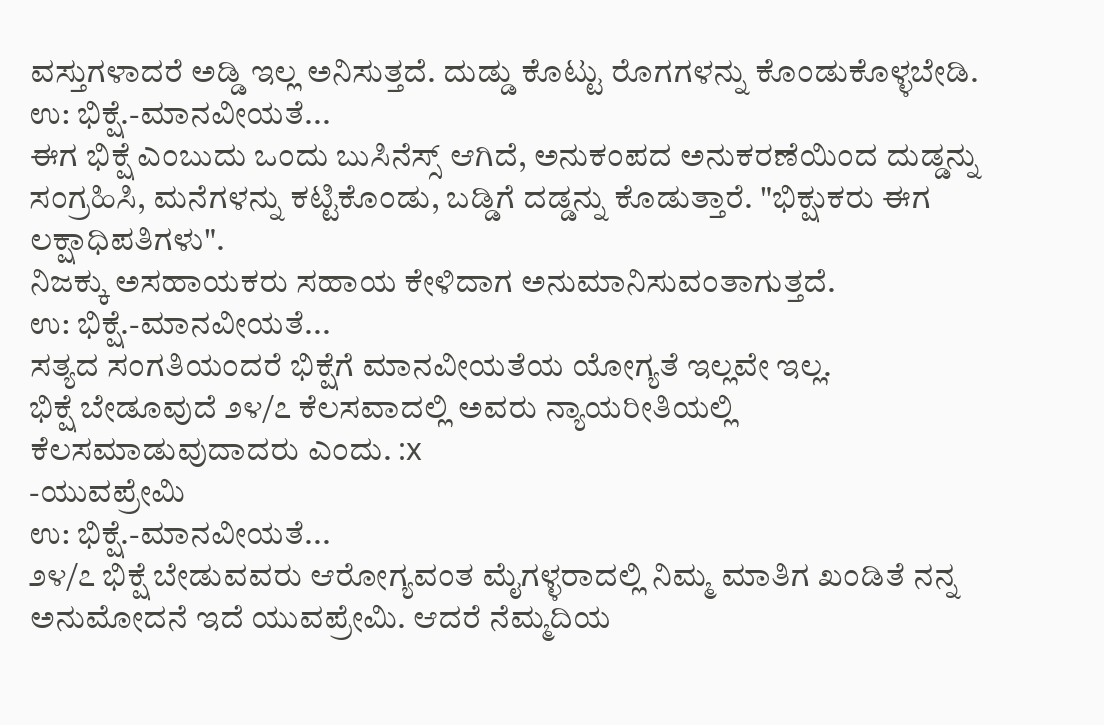ವಸ್ತುಗಳಾದರೆ ಅಡ್ಡಿ ಇಲ್ಲ ಅನಿಸುತ್ತದೆ. ದುಡ್ಡು ಕೊಟ್ಟು ರೊಗಗಳನ್ನು ಕೊಂಡುಕೊಳ್ಳಬೇಡಿ.
ಉ: ಭಿಕ್ಷೆ.-ಮಾನವೀಯತೆ...
ಈಗ ಭಿಕ್ಷೆ ಎಂಬುದು ಒಂದು ಬುಸಿನೆಸ್ಸ್ ಆಗಿದೆ, ಅನುಕಂಪದ ಅನುಕರಣೆಯಿಂದ ದುಡ್ಡನ್ನು ಸಂಗ್ರಹಿಸಿ, ಮನೆಗಳನ್ನು ಕಟ್ಟಿಕೊಂಡು, ಬಡ್ಡಿಗೆ ದಡ್ಡನ್ನು ಕೊಡುತ್ತಾರೆ. "ಭಿಕ್ಷುಕರು ಈಗ ಲಕ್ಷಾಧಿಪತಿಗಳು".
ನಿಜಕ್ಕು ಅಸಹಾಯಕರು ಸಹಾಯ ಕೇಳಿದಾಗ ಅನುಮಾನಿಸುವಂತಾಗುತ್ತದೆ.
ಉ: ಭಿಕ್ಷೆ.-ಮಾನವೀಯತೆ...
ಸತ್ಯದ ಸಂಗತಿಯಂದರೆ ಭಿಕ್ಷೆಗೆ ಮಾನವೀಯತೆಯ ಯೋಗ್ಯತೆ ಇಲ್ಲವೇ ಇಲ್ಲ.
ಭಿಕ್ಷೆ ಬೇಡೂವುದೆ ೨೪/೭ ಕೆಲಸವಾದಲ್ಲಿ ಅವರು ನ್ಯಾಯರೀತಿಯಲ್ಲಿ ಕೆಲಸಮಾಡುವುದಾದರು ಎಂದು. :x
-ಯುವಪ್ರೇಮಿ
ಉ: ಭಿಕ್ಷೆ.-ಮಾನವೀಯತೆ...
೨೪/೭ ಭಿಕ್ಷೆ ಬೇಡುವವರು ಆರೋಗ್ಯವಂತ ಮೈಗಳ್ಳರಾದಲ್ಲಿ ನಿಮ್ಮ ಮಾತಿಗ ಖಂಡಿತೆ ನನ್ನ ಅನುಮೋದನೆ ಇದೆ ಯುವಪ್ರೇಮಿ. ಆದರೆ ನೆಮ್ಮದಿಯ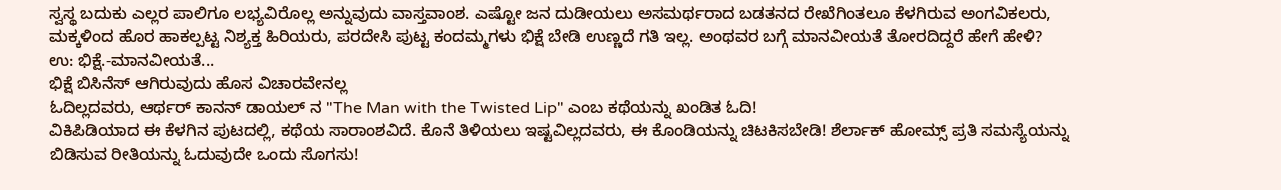ಸ್ವಸ್ಥ ಬದುಕು ಎಲ್ಲರ ಪಾಲಿಗೂ ಲಭ್ಯವಿರೊಲ್ಲ ಅನ್ನುವುದು ವಾಸ್ತವಾಂಶ. ಎಷ್ಟೋ ಜನ ದುಡೀಯಲು ಅಸಮರ್ಥರಾದ ಬಡತನದ ರೇಖೆಗಿಂತಲೂ ಕೆಳಗಿರುವ ಅಂಗವಿಕಲರು, ಮಕ್ಕಳಿಂದ ಹೊರ ಹಾಕಲ್ಪಟ್ಟ ನಿಶ್ಯಕ್ತ ಹಿರಿಯರು, ಪರದೇಸಿ ಪುಟ್ಟ ಕಂದಮ್ಮಗಳು ಭಿಕ್ಷೆ ಬೇಡಿ ಉಣ್ಣದೆ ಗತಿ ಇಲ್ಲ. ಅಂಥವರ ಬಗ್ಗೆ ಮಾನವೀಯತೆ ತೋರದಿದ್ದರೆ ಹೇಗೆ ಹೇಳಿ?
ಉ: ಭಿಕ್ಷೆ.-ಮಾನವೀಯತೆ...
ಭಿಕ್ಷೆ ಬಿಸಿನೆಸ್ ಆಗಿರುವುದು ಹೊಸ ವಿಚಾರವೇನಲ್ಲ
ಓದಿಲ್ಲದವರು, ಆರ್ಥರ್ ಕಾನನ್ ಡಾಯಲ್ ನ "The Man with the Twisted Lip" ಎಂಬ ಕಥೆಯನ್ನು ಖಂಡಿತ ಓದಿ!
ವಿಕಿಪಿಡಿಯಾದ ಈ ಕೆಳಗಿನ ಪುಟದಲ್ಲಿ, ಕಥೆಯ ಸಾರಾಂಶವಿದೆ. ಕೊನೆ ತಿಳಿಯಲು ಇಷ್ಟವಿಲ್ಲದವರು, ಈ ಕೊಂಡಿಯನ್ನು ಚಿಟಕಿಸಬೇಡಿ! ಶೆರ್ಲಾಕ್ ಹೋಮ್ಸ್ ಪ್ರತಿ ಸಮಸ್ಯೆಯನ್ನು ಬಿಡಿಸುವ ರೀತಿಯನ್ನು ಓದುವುದೇ ಒಂದು ಸೊಗಸು!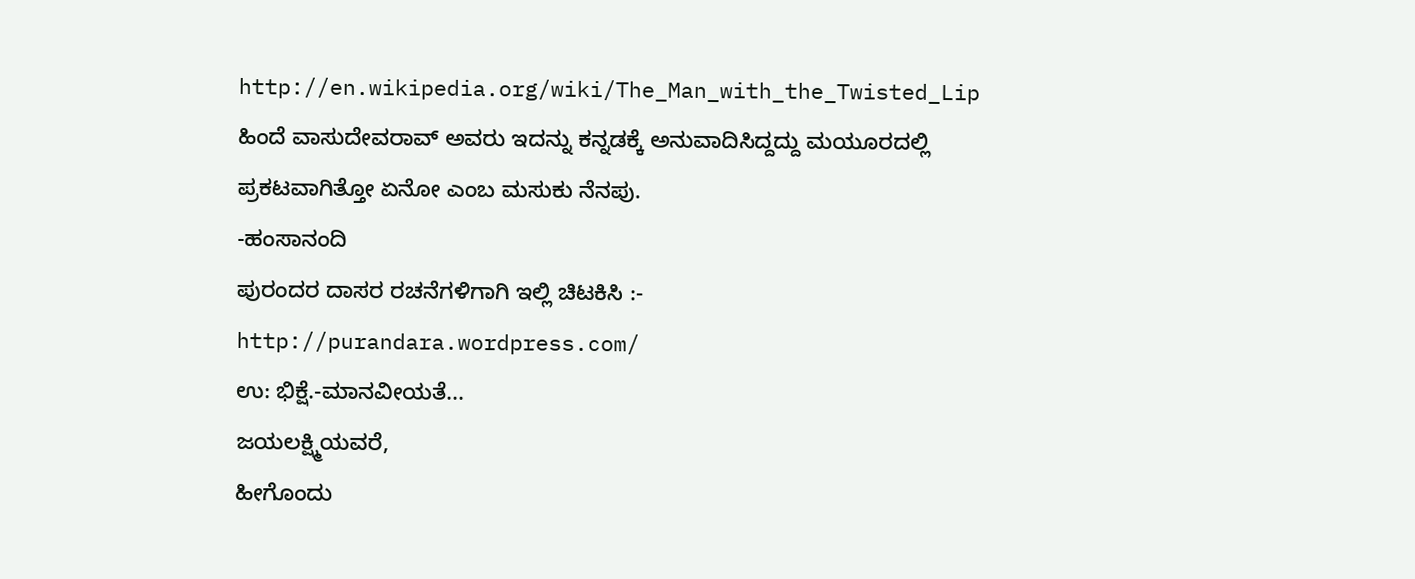http://en.wikipedia.org/wiki/The_Man_with_the_Twisted_Lip
ಹಿಂದೆ ವಾಸುದೇವರಾವ್ ಅವರು ಇದನ್ನು ಕನ್ನಡಕ್ಕೆ ಅನುವಾದಿಸಿದ್ದದ್ದು ಮಯೂರದಲ್ಲಿ ಪ್ರಕಟವಾಗಿತ್ತೋ ಏನೋ ಎಂಬ ಮಸುಕು ನೆನಪು.
-ಹಂಸಾನಂದಿ
ಪುರಂದರ ದಾಸರ ರಚನೆಗಳಿಗಾಗಿ ಇಲ್ಲಿ ಚಿಟಕಿಸಿ :- http://purandara.wordpress.com/
ಉ: ಭಿಕ್ಷೆ.-ಮಾನವೀಯತೆ...
ಜಯಲಕ್ಷ್ಮಿಯವರೆ,
ಹೀಗೊಂದು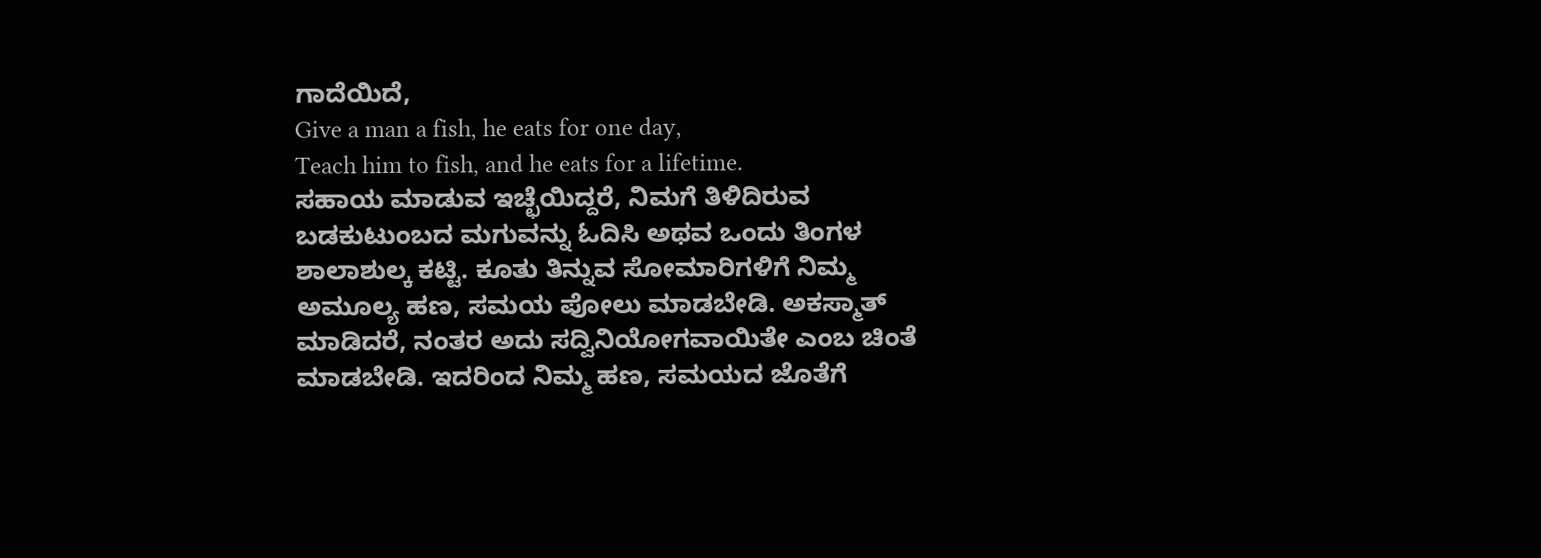ಗಾದೆಯಿದೆ,
Give a man a fish, he eats for one day,
Teach him to fish, and he eats for a lifetime.
ಸಹಾಯ ಮಾಡುವ ಇಚ್ಛೆಯಿದ್ದರೆ, ನಿಮಗೆ ತಿಳಿದಿರುವ ಬಡಕುಟುಂಬದ ಮಗುವನ್ನು ಓದಿಸಿ ಅಥವ ಒಂದು ತಿಂಗಳ ಶಾಲಾಶುಲ್ಕ ಕಟ್ಟಿ. ಕೂತು ತಿನ್ನುವ ಸೋಮಾರಿಗಳಿಗೆ ನಿಮ್ಮ ಅಮೂಲ್ಯ ಹಣ, ಸಮಯ ಪೋಲು ಮಾಡಬೇಡಿ. ಅಕಸ್ಮಾತ್ ಮಾಡಿದರೆ, ನಂತರ ಅದು ಸದ್ವಿನಿಯೋಗವಾಯಿತೇ ಎಂಬ ಚಿಂತೆ ಮಾಡಬೇಡಿ. ಇದರಿಂದ ನಿಮ್ಮ ಹಣ, ಸಮಯದ ಜೊತೆಗೆ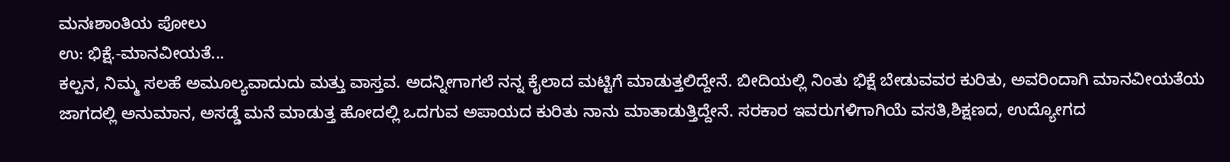ಮನಃಶಾಂತಿಯ ಪೋಲು
ಉ: ಭಿಕ್ಷೆ.-ಮಾನವೀಯತೆ...
ಕಲ್ಪನ, ನಿಮ್ಮ ಸಲಹೆ ಅಮೂಲ್ಯವಾದುದು ಮತ್ತು ವಾಸ್ತವ. ಅದನ್ನೀಗಾಗಲೆ ನನ್ನ ಕೈಲಾದ ಮಟ್ಟಿಗೆ ಮಾಡುತ್ತಲಿದ್ದೇನೆ. ಬೀದಿಯಲ್ಲಿ ನಿಂತು ಭಿಕ್ಷೆ ಬೇಡುವವರ ಕುರಿತು, ಅವರಿಂದಾಗಿ ಮಾನವೀಯತೆಯ ಜಾಗದಲ್ಲಿ ಅನುಮಾನ, ಅಸಡ್ಡೆ ಮನೆ ಮಾಡುತ್ತ ಹೋದಲ್ಲಿ ಒದಗುವ ಅಪಾಯದ ಕುರಿತು ನಾನು ಮಾತಾಡುತ್ತಿದ್ದೇನೆ. ಸರಕಾರ ಇವರುಗಳಿಗಾಗಿಯೆ ವಸತಿ,ಶಿಕ್ಷಣದ, ಉದ್ಯೋಗದ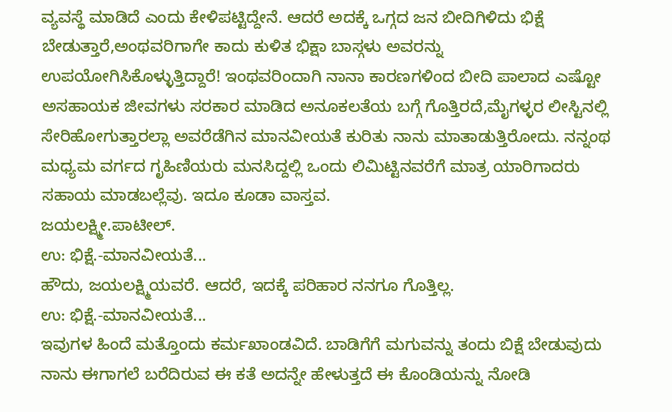ವ್ಯವಸ್ಥೆ ಮಾಡಿದೆ ಎಂದು ಕೇಳಿಪಟ್ಟಿದ್ದೇನೆ. ಆದರೆ ಅದಕ್ಕೆ ಒಗ್ಗದ ಜನ ಬೀದಿಗಿಳಿದು ಭಿಕ್ಷೆ ಬೇಡುತ್ತಾರೆ,ಅಂಥವರಿಗಾಗೇ ಕಾದು ಕುಳಿತ ಭಿಕ್ಷಾ ಬಾಸ್ಗಳು ಅವರನ್ನು ಉಪಯೋಗಿಸಿಕೊಳ್ಳುತ್ತಿದ್ದಾರೆ! ಇಂಥವರಿಂದಾಗಿ ನಾನಾ ಕಾರಣಗಳಿಂದ ಬೀದಿ ಪಾಲಾದ ಎಷ್ಟೋ ಅಸಹಾಯಕ ಜೀವಗಳು ಸರಕಾರ ಮಾಡಿದ ಅನೂಕಲತೆಯ ಬಗ್ಗೆ ಗೊತ್ತಿರದೆ,ಮೈಗಳ್ಳರ ಲೀಸ್ಟಿನಲ್ಲಿ ಸೇರಿಹೋಗುತ್ತಾರಲ್ಲಾ ಅವರೆಡೆಗಿನ ಮಾನವೀಯತೆ ಕುರಿತು ನಾನು ಮಾತಾಡುತ್ತಿರೋದು. ನನ್ನಂಥ ಮಧ್ಯಮ ವರ್ಗದ ಗೃಹಿಣಿಯರು ಮನಸಿದ್ದಲ್ಲಿ ಒಂದು ಲಿಮಿಟ್ಟಿನವರೆಗೆ ಮಾತ್ರ ಯಾರಿಗಾದರು ಸಹಾಯ ಮಾಡಬಲ್ಲೆವು. ಇದೂ ಕೂಡಾ ವಾಸ್ತವ.
ಜಯಲಕ್ಷ್ಮೀ.ಪಾಟೀಲ್.
ಉ: ಭಿಕ್ಷೆ.-ಮಾನವೀಯತೆ...
ಹೌದು, ಜಯಲಕ್ಷ್ಮಿಯವರೆ. ಆದರೆ, ಇದಕ್ಕೆ ಪರಿಹಾರ ನನಗೂ ಗೊತ್ತಿಲ್ಲ.
ಉ: ಭಿಕ್ಷೆ.-ಮಾನವೀಯತೆ...
ಇವುಗಳ ಹಿಂದೆ ಮತ್ತೊಂದು ಕರ್ಮಖಾಂಡವಿದೆ. ಬಾಡಿಗೆಗೆ ಮಗುವನ್ನು ತಂದು ಬಿಕ್ಷೆ ಬೇಡುವುದು
ನಾನು ಈಗಾಗಲೆ ಬರೆದಿರುವ ಈ ಕತೆ ಅದನ್ನೇ ಹೇಳುತ್ತದೆ ಈ ಕೊಂಡಿಯನ್ನು ನೋಡಿ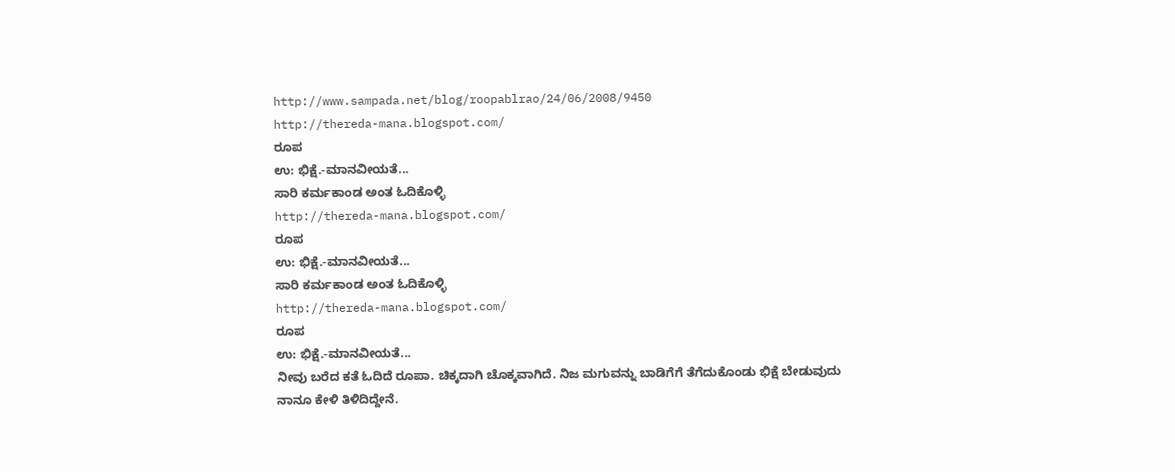http://www.sampada.net/blog/roopablrao/24/06/2008/9450
http://thereda-mana.blogspot.com/
ರೂಪ
ಉ: ಭಿಕ್ಷೆ.-ಮಾನವೀಯತೆ...
ಸಾರಿ ಕರ್ಮಕಾಂಡ ಅಂತ ಓದಿಕೊಳ್ಳಿ
http://thereda-mana.blogspot.com/
ರೂಪ
ಉ: ಭಿಕ್ಷೆ.-ಮಾನವೀಯತೆ...
ಸಾರಿ ಕರ್ಮಕಾಂಡ ಅಂತ ಓದಿಕೊಳ್ಳಿ
http://thereda-mana.blogspot.com/
ರೂಪ
ಉ: ಭಿಕ್ಷೆ.-ಮಾನವೀಯತೆ...
ನೀವು ಬರೆದ ಕತೆ ಓದಿದೆ ರೂಪಾ. ಚಿಕ್ಕದಾಗಿ ಚೊಕ್ಕವಾಗಿದೆ. ನಿಜ ಮಗುವನ್ನು ಬಾಡಿಗೆಗೆ ತೆಗೆದುಕೊಂಡು ಭಿಕ್ಷೆ ಬೇಡುವುದು ನಾನೂ ಕೇಳಿ ತಿಳಿದಿದ್ದೇನೆ.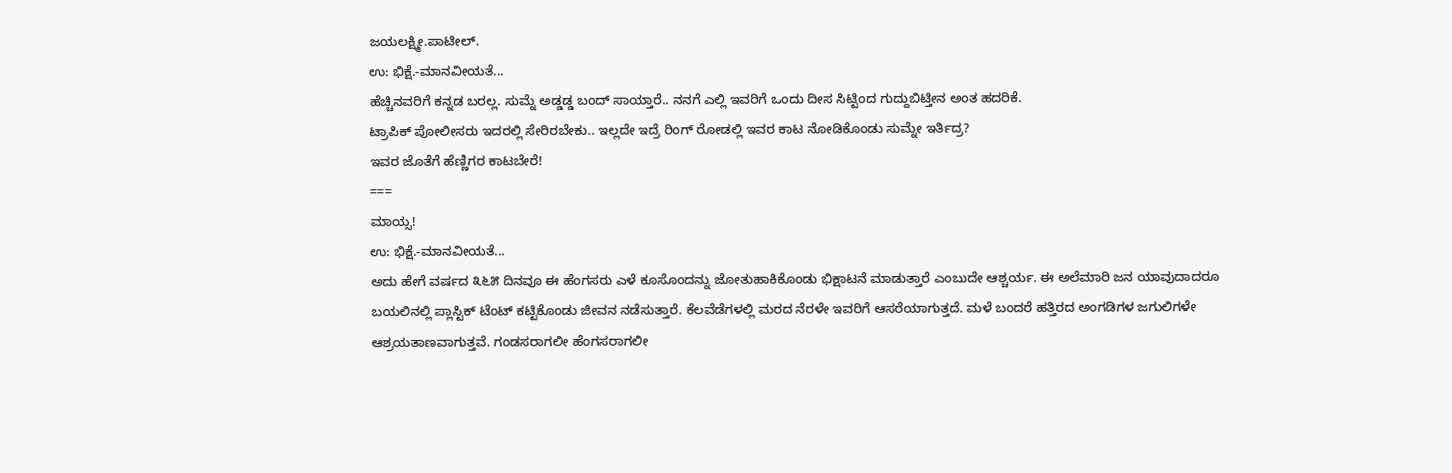ಜಯಲಕ್ಷ್ಮೀ.ಪಾಟೀಲ್.
ಉ: ಭಿಕ್ಷೆ.-ಮಾನವೀಯತೆ...
ಹೆಚ್ಚಿನವರಿಗೆ ಕನ್ನಡ ಬರಲ್ಲ. ಸುಮ್ನೆ ಅಡ್ಡಡ್ಡ ಬಂದ್ ಸಾಯ್ತಾರೆ.. ನನಗೆ ಎಲ್ಲಿ ಇವರಿಗೆ ಒಂದು ದೀಸ ಸಿಟ್ಟಿಂದ ಗುದ್ದುಬಿಟ್ತೀನ ಅಂತ ಹದರಿಕೆ.
ಟ್ರಾಪಿಕ್ ಪೋಲೀಸರು ಇದರಲ್ಲಿ ಸೇರಿರಬೇಕು.. ಇಲ್ಲದೇ ಇದ್ರೆ ರಿಂಗ್ ರೋಡಲ್ಲಿ ಇವರ ಕಾಟ ನೋಡಿಕೊಂಡು ಸುಮ್ನೇ ಇರ್ತಿದ್ರ?
ಇವರ ಜೊತೆಗೆ ಹೆಣ್ಣಿಗರ ಕಾಟಬೇರೆ!
===
ಮಾಯ್ಸ!
ಉ: ಭಿಕ್ಷೆ.-ಮಾನವೀಯತೆ...
ಅದು ಹೇಗೆ ವರ್ಷದ ೩೬೫ ದಿನವೂ ಈ ಹೆಂಗಸರು ಎಳೆ ಕೂಸೊಂದನ್ನು ಜೋತುಹಾಕಿಕೊಂಡು ಭಿಕ್ಷಾಟನೆ ಮಾಡುತ್ತಾರೆ ಎಂಬುದೇ ಆಶ್ಚರ್ಯ. ಈ ಅಲೆಮಾರಿ ಜನ ಯಾವುದಾದರೂ ಬಯಲಿನಲ್ಲಿ ಪ್ಲಾಸ್ಟಿಕ್ ಟೆಂಟ್ ಕಟ್ಟಿಕೊಂಡು ಜೀವನ ನಡೆಸುತ್ತಾರೆ. ಕೆಲವೆಡೆಗಳಲ್ಲಿ ಮರದ ನೆರಳೇ ಇವರಿಗೆ ಆಸರೆಯಾಗುತ್ತದೆ. ಮಳೆ ಬಂದರೆ ಹತ್ತಿರದ ಅಂಗಡಿಗಳ ಜಗುಲಿಗಳೇ ಆಶ್ರಯತಾಣವಾಗುತ್ತವೆ. ಗಂಡಸರಾಗಲೀ ಹೆಂಗಸರಾಗಲೀ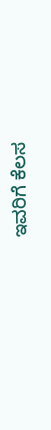ಇವರಿಗೆ ಕೆಲಸ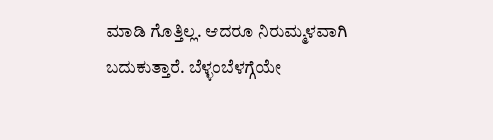ಮಾಡಿ ಗೊತ್ತಿಲ್ಲ. ಆದರೂ ನಿರುಮ್ಮಳವಾಗಿ ಬದುಕುತ್ತಾರೆ. ಬೆಳ್ಳಂಬೆಳಗ್ಗೆಯೇ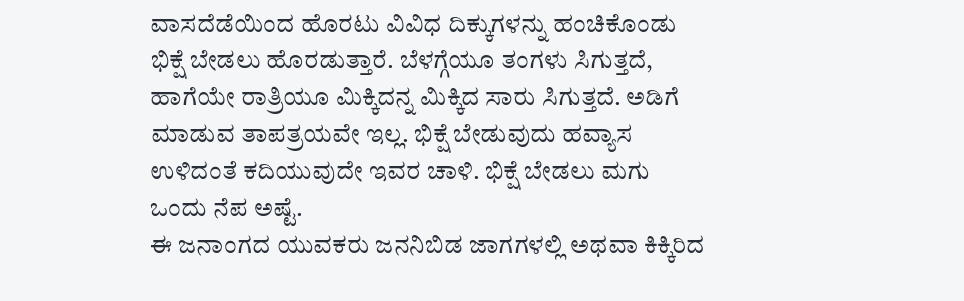ವಾಸದೆಡೆಯಿಂದ ಹೊರಟು ವಿವಿಧ ದಿಕ್ಕುಗಳನ್ನು ಹಂಚಿಕೊಂಡು ಭಿಕ್ಷೆ ಬೇಡಲು ಹೊರಡುತ್ತಾರೆ. ಬೆಳಗ್ಗೆಯೂ ತಂಗಳು ಸಿಗುತ್ತದೆ, ಹಾಗೆಯೇ ರಾತ್ರಿಯೂ ಮಿಕ್ಕಿದನ್ನ ಮಿಕ್ಕಿದ ಸಾರು ಸಿಗುತ್ತದೆ. ಅಡಿಗೆ ಮಾಡುವ ತಾಪತ್ರಯವೇ ಇಲ್ಲ. ಭಿಕ್ಷೆ ಬೇಡುವುದು ಹವ್ಯಾಸ ಉಳಿದಂತೆ ಕದಿಯುವುದೇ ಇವರ ಚಾಳಿ. ಭಿಕ್ಷೆ ಬೇಡಲು ಮಗು ಒಂದು ನೆಪ ಅಷ್ಟೆ.
ಈ ಜನಾಂಗದ ಯುವಕರು ಜನನಿಬಿಡ ಜಾಗಗಳಲ್ಲಿ ಅಥವಾ ಕಿಕ್ಕಿರಿದ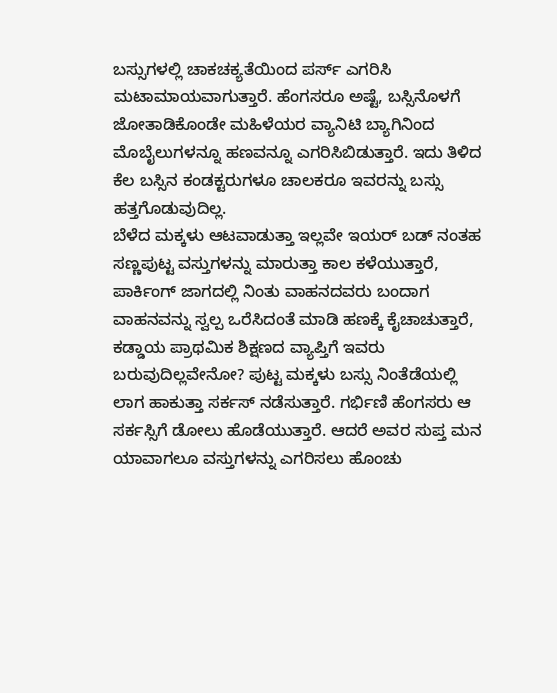ಬಸ್ಸುಗಳಲ್ಲಿ ಚಾಕಚಕ್ಯತೆಯಿಂದ ಪರ್ಸ್ ಎಗರಿಸಿ ಮಟಾಮಾಯವಾಗುತ್ತಾರೆ. ಹೆಂಗಸರೂ ಅಷ್ಟೆ, ಬಸ್ಸಿನೊಳಗೆ ಜೋತಾಡಿಕೊಂಡೇ ಮಹಿಳೆಯರ ವ್ಯಾನಿಟಿ ಬ್ಯಾಗಿನಿಂದ ಮೊಬೈಲುಗಳನ್ನೂ ಹಣವನ್ನೂ ಎಗರಿಸಿಬಿಡುತ್ತಾರೆ. ಇದು ತಿಳಿದ ಕೆಲ ಬಸ್ಸಿನ ಕಂಡಕ್ಟರುಗಳೂ ಚಾಲಕರೂ ಇವರನ್ನು ಬಸ್ಸು ಹತ್ತಗೊಡುವುದಿಲ್ಲ.
ಬೆಳೆದ ಮಕ್ಕಳು ಆಟವಾಡುತ್ತಾ ಇಲ್ಲವೇ ಇಯರ್ ಬಡ್ ನಂತಹ ಸಣ್ಣಪುಟ್ಟ ವಸ್ತುಗಳನ್ನು ಮಾರುತ್ತಾ ಕಾಲ ಕಳೆಯುತ್ತಾರೆ, ಪಾರ್ಕಿಂಗ್ ಜಾಗದಲ್ಲಿ ನಿಂತು ವಾಹನದವರು ಬಂದಾಗ ವಾಹನವನ್ನು ಸ್ವಲ್ಪ ಒರೆಸಿದಂತೆ ಮಾಡಿ ಹಣಕ್ಕೆ ಕೈಚಾಚುತ್ತಾರೆ, ಕಡ್ಡಾಯ ಪ್ರಾಥಮಿಕ ಶಿಕ್ಷಣದ ವ್ಯಾಪ್ತಿಗೆ ಇವರು ಬರುವುದಿಲ್ಲವೇನೋ? ಪುಟ್ಟ ಮಕ್ಕಳು ಬಸ್ಸು ನಿಂತೆಡೆಯಲ್ಲಿ ಲಾಗ ಹಾಕುತ್ತಾ ಸರ್ಕಸ್ ನಡೆಸುತ್ತಾರೆ. ಗರ್ಭಿಣಿ ಹೆಂಗಸರು ಆ ಸರ್ಕಸ್ಸಿಗೆ ಡೋಲು ಹೊಡೆಯುತ್ತಾರೆ. ಆದರೆ ಅವರ ಸುಪ್ತ ಮನ ಯಾವಾಗಲೂ ವಸ್ತುಗಳನ್ನು ಎಗರಿಸಲು ಹೊಂಚು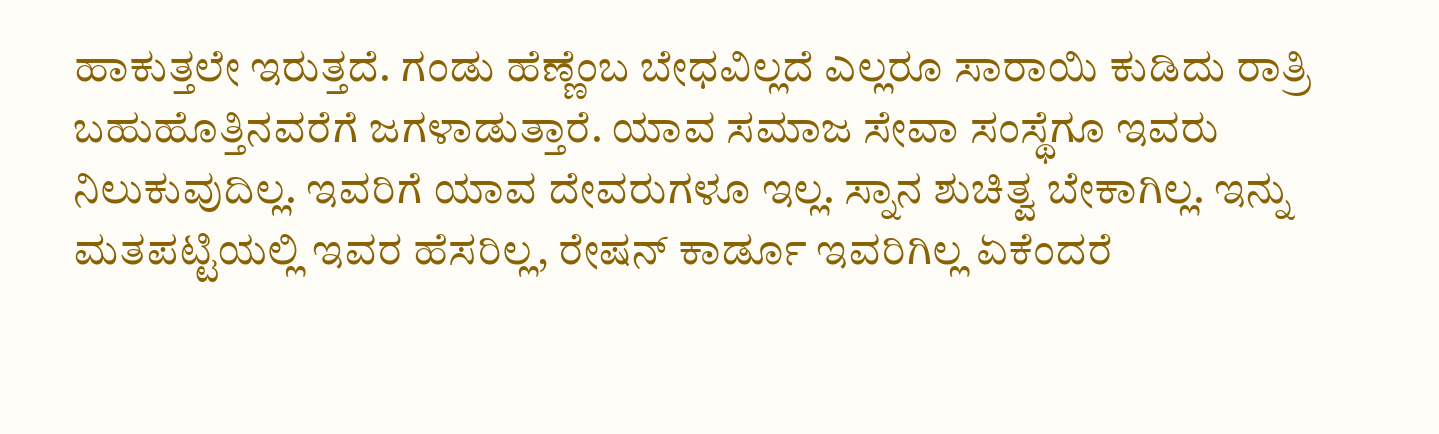ಹಾಕುತ್ತಲೇ ಇರುತ್ತದೆ. ಗಂಡು ಹೆಣ್ಣೆಂಬ ಬೇಧವಿಲ್ಲದೆ ಎಲ್ಲರೂ ಸಾರಾಯಿ ಕುಡಿದು ರಾತ್ರಿ ಬಹುಹೊತ್ತಿನವರೆಗೆ ಜಗಳಾಡುತ್ತಾರೆ. ಯಾವ ಸಮಾಜ ಸೇವಾ ಸಂಸ್ಥೆಗೂ ಇವರು ನಿಲುಕುವುದಿಲ್ಲ. ಇವರಿಗೆ ಯಾವ ದೇವರುಗಳೂ ಇಲ್ಲ. ಸ್ನಾನ ಶುಚಿತ್ವ ಬೇಕಾಗಿಲ್ಲ. ಇನ್ನು ಮತಪಟ್ಟಿಯಲ್ಲಿ ಇವರ ಹೆಸರಿಲ್ಲ, ರೇಷನ್ ಕಾರ್ಡೂ ಇವರಿಗಿಲ್ಲ ಏಕೆಂದರೆ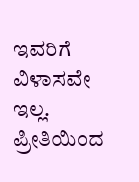ಇವರಿಗೆ ವಿಳಾಸವೇ ಇಲ್ಲ.
ಪ್ರೀತಿಯಿಂದ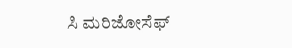ಸಿ ಮರಿಜೋಸೆಫ್